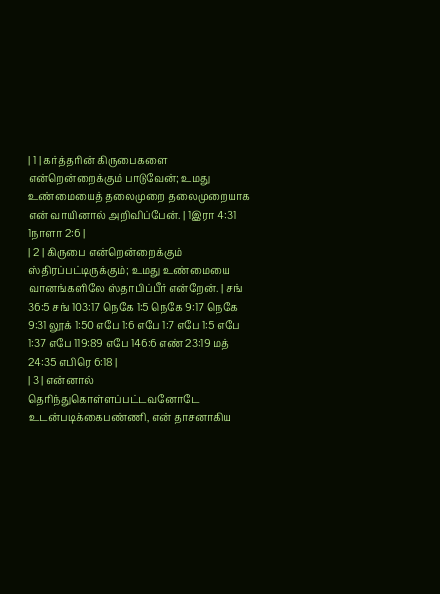| 1 | கர்த்தரின் கிருபைகளை என்றென்றைக்கும் பாடுவேன்; உமது உண்மையைத் தலைமுறை தலைமுறையாக என் வாயினால் அறிவிப்பேன். | 1இரா 4:31 1நாளா 2:6 |
| 2 | கிருபை என்றென்றைக்கும் ஸ்திரப்பட்டிருக்கும்; உமது உண்மையை வானங்களிலே ஸ்தாபிப்பீர் என்றேன். | சங் 36:5 சங் 103:17 நெகே 1:5 நெகே 9:17 நெகே 9:31 லூக் 1:50 எபே 1:6 எபே 1:7 எபே 1:5 எபே 1:37 எபே 119:89 எபே 146:6 எண் 23:19 மத் 24:35 எபிரெ 6:18 |
| 3 | என்னால் தெரிந்துகொள்ளப்பட்டவனோடே உடன்படிக்கைபண்ணி, என் தாசனாகிய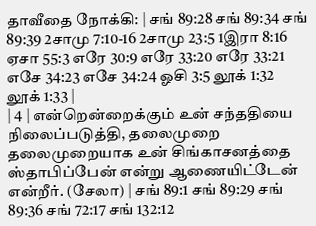தாவீதை நோக்கி: | சங் 89:28 சங் 89:34 சங் 89:39 2சாமு 7:10-16 2சாமு 23:5 1இரா 8:16 ஏசா 55:3 எரே 30:9 எரே 33:20 எரே 33:21 எசே 34:23 எசே 34:24 ஓசி 3:5 லூக் 1:32 லூக் 1:33 |
| 4 | என்றென்றைக்கும் உன் சந்ததியை நிலைப்படுத்தி, தலைமுறை தலைமுறையாக உன் சிங்காசனத்தை ஸ்தாபிப்பேன் என்று ஆணையிட்டேன் என்றீர். (சேலா) | சங் 89:1 சங் 89:29 சங் 89:36 சங் 72:17 சங் 132:12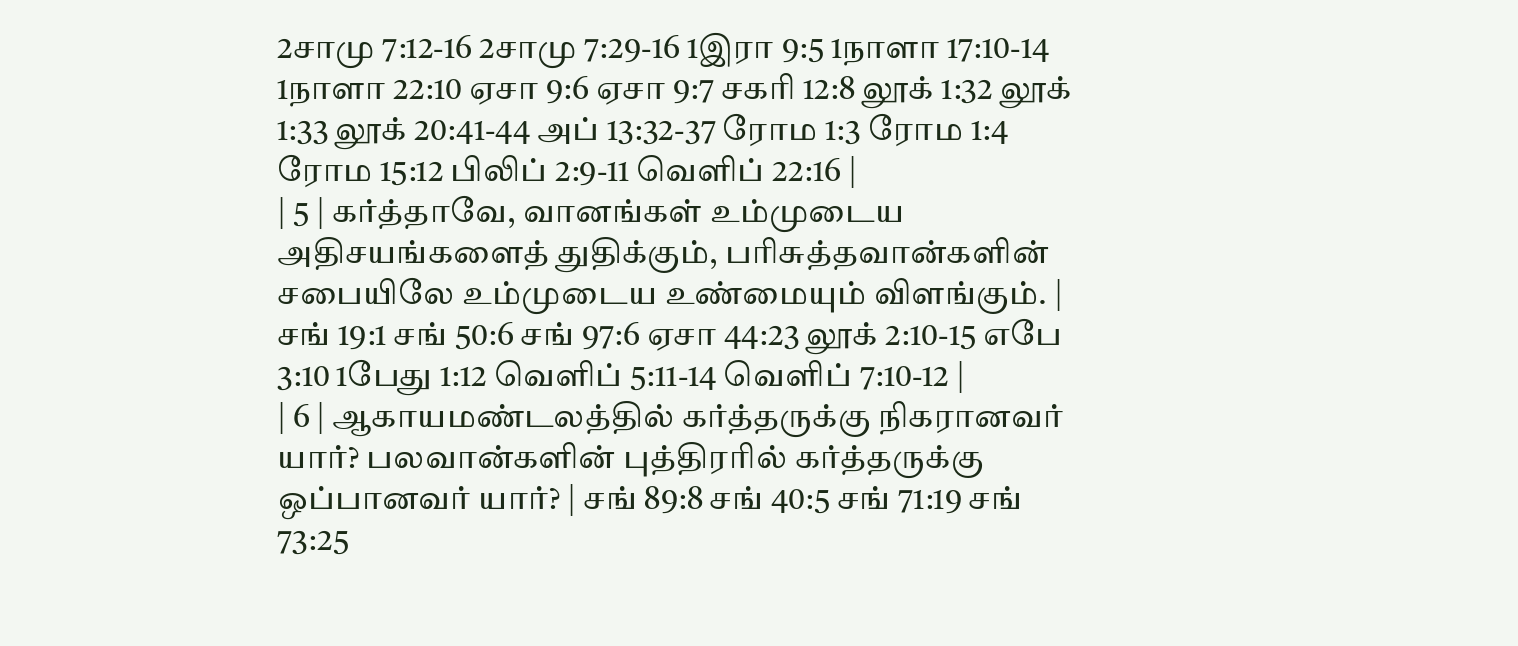2சாமு 7:12-16 2சாமு 7:29-16 1இரா 9:5 1நாளா 17:10-14 1நாளா 22:10 ஏசா 9:6 ஏசா 9:7 சகரி 12:8 லூக் 1:32 லூக் 1:33 லூக் 20:41-44 அப் 13:32-37 ரோம 1:3 ரோம 1:4 ரோம 15:12 பிலிப் 2:9-11 வெளிப் 22:16 |
| 5 | கர்த்தாவே, வானங்கள் உம்முடைய அதிசயங்களைத் துதிக்கும், பரிசுத்தவான்களின் சபையிலே உம்முடைய உண்மையும் விளங்கும். | சங் 19:1 சங் 50:6 சங் 97:6 ஏசா 44:23 லூக் 2:10-15 எபே 3:10 1பேது 1:12 வெளிப் 5:11-14 வெளிப் 7:10-12 |
| 6 | ஆகாயமண்டலத்தில் கர்த்தருக்கு நிகரானவர் யார்? பலவான்களின் புத்திரரில் கர்த்தருக்கு ஒப்பானவர் யார்? | சங் 89:8 சங் 40:5 சங் 71:19 சங் 73:25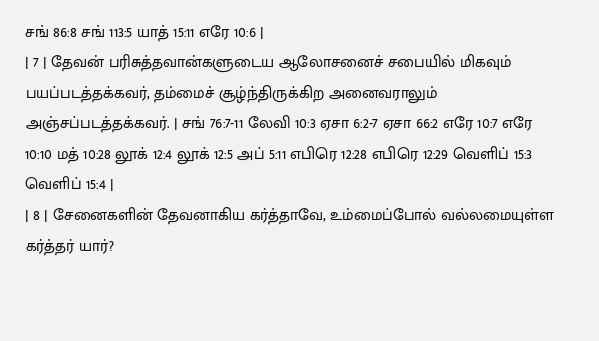சங் 86:8 சங் 113:5 யாத் 15:11 எரே 10:6 |
| 7 | தேவன் பரிசுத்தவான்களுடைய ஆலோசனைச் சபையில் மிகவும் பயப்படத்தக்கவர், தம்மைச் சூழ்ந்திருக்கிற அனைவராலும் அஞ்சப்படத்தக்கவர். | சங் 76:7-11 லேவி 10:3 ஏசா 6:2-7 ஏசா 66:2 எரே 10:7 எரே 10:10 மத் 10:28 லூக் 12:4 லூக் 12:5 அப் 5:11 எபிரெ 12:28 எபிரெ 12:29 வெளிப் 15:3 வெளிப் 15:4 |
| 8 | சேனைகளின் தேவனாகிய கர்த்தாவே, உம்மைப்போல் வல்லமையுள்ள கர்த்தர் யார்?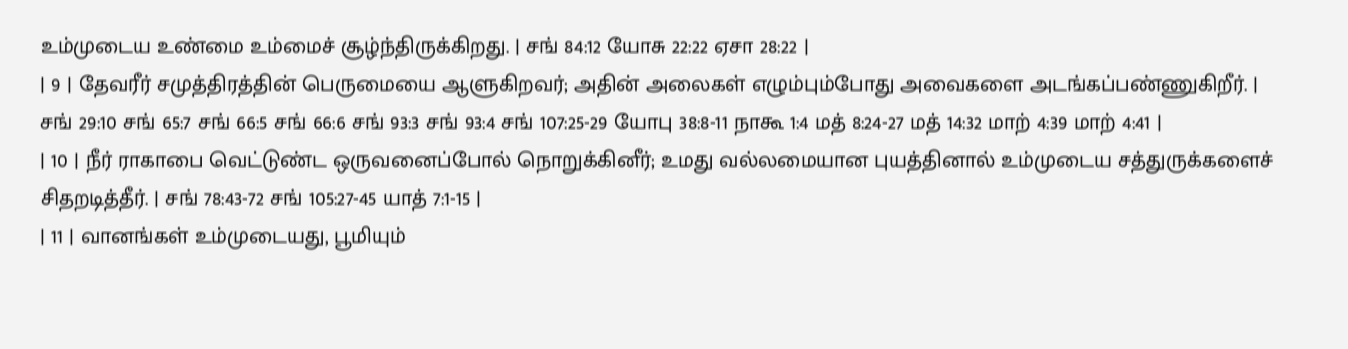உம்முடைய உண்மை உம்மைச் சூழ்ந்திருக்கிறது. | சங் 84:12 யோசு 22:22 ஏசா 28:22 |
| 9 | தேவரீர் சமுத்திரத்தின் பெருமையை ஆளுகிறவர்; அதின் அலைகள் எழும்பும்போது அவைகளை அடங்கப்பண்ணுகிறீர். | சங் 29:10 சங் 65:7 சங் 66:5 சங் 66:6 சங் 93:3 சங் 93:4 சங் 107:25-29 யோபு 38:8-11 நாகூ 1:4 மத் 8:24-27 மத் 14:32 மாற் 4:39 மாற் 4:41 |
| 10 | நீர் ராகாபை வெட்டுண்ட ஒருவனைப்போல் நொறுக்கினீர்; உமது வல்லமையான புயத்தினால் உம்முடைய சத்துருக்களைச் சிதறடித்தீர். | சங் 78:43-72 சங் 105:27-45 யாத் 7:1-15 |
| 11 | வானங்கள் உம்முடையது, பூமியும்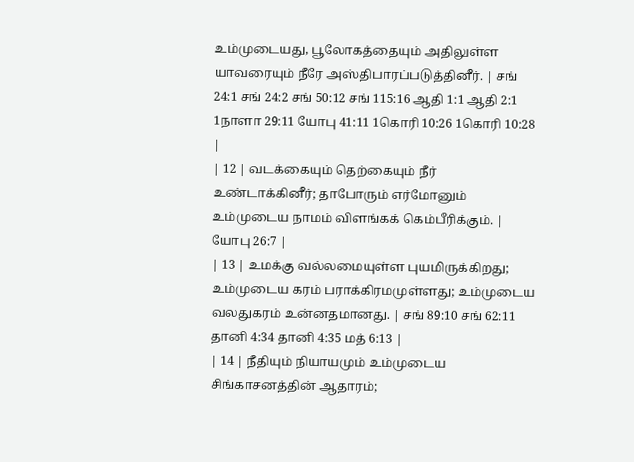உம்முடையது, பூலோகத்தையும் அதிலுள்ள யாவரையும் நீரே அஸ்திபாரப்படுத்தினீர். | சங் 24:1 சங் 24:2 சங் 50:12 சங் 115:16 ஆதி 1:1 ஆதி 2:1 1நாளா 29:11 யோபு 41:11 1கொரி 10:26 1கொரி 10:28 |
| 12 | வடக்கையும் தெற்கையும் நீர் உண்டாக்கினீர்; தாபோரும் எர்மோனும் உம்முடைய நாமம் விளங்கக் கெம்பீரிக்கும். | யோபு 26:7 |
| 13 | உமக்கு வல்லமையுள்ள புயமிருக்கிறது; உம்முடைய கரம் பராக்கிரமமுள்ளது; உம்முடைய வலதுகரம் உன்னதமானது. | சங் 89:10 சங் 62:11 தானி 4:34 தானி 4:35 மத் 6:13 |
| 14 | நீதியும் நியாயமும் உம்முடைய சிங்காசனத்தின் ஆதாரம்;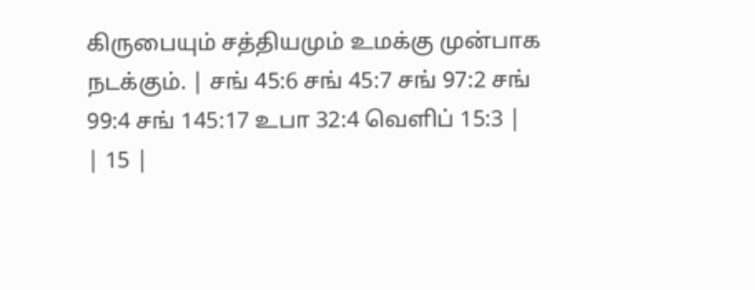கிருபையும் சத்தியமும் உமக்கு முன்பாக நடக்கும். | சங் 45:6 சங் 45:7 சங் 97:2 சங் 99:4 சங் 145:17 உபா 32:4 வெளிப் 15:3 |
| 15 |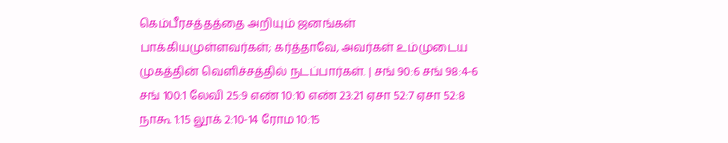கெம்பீரசத்தத்தை அறியும் ஜனங்கள் பாக்கியமுள்ளவர்கள்; கர்த்தாவே, அவர்கள் உம்முடைய முகத்தின் வெளிச்சத்தில் நடப்பார்கள். | சங் 90:6 சங் 98:4-6 சங் 100:1 லேவி 25:9 எண் 10:10 எண் 23:21 ஏசா 52:7 ஏசா 52:8 நாகூ 1:15 லூக் 2:10-14 ரோம 10:15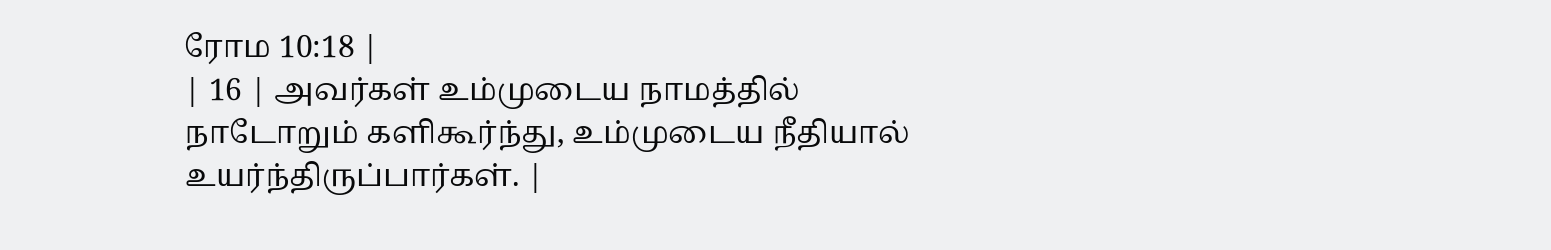ரோம 10:18 |
| 16 | அவர்கள் உம்முடைய நாமத்தில் நாடோறும் களிகூர்ந்து, உம்முடைய நீதியால் உயர்ந்திருப்பார்கள். |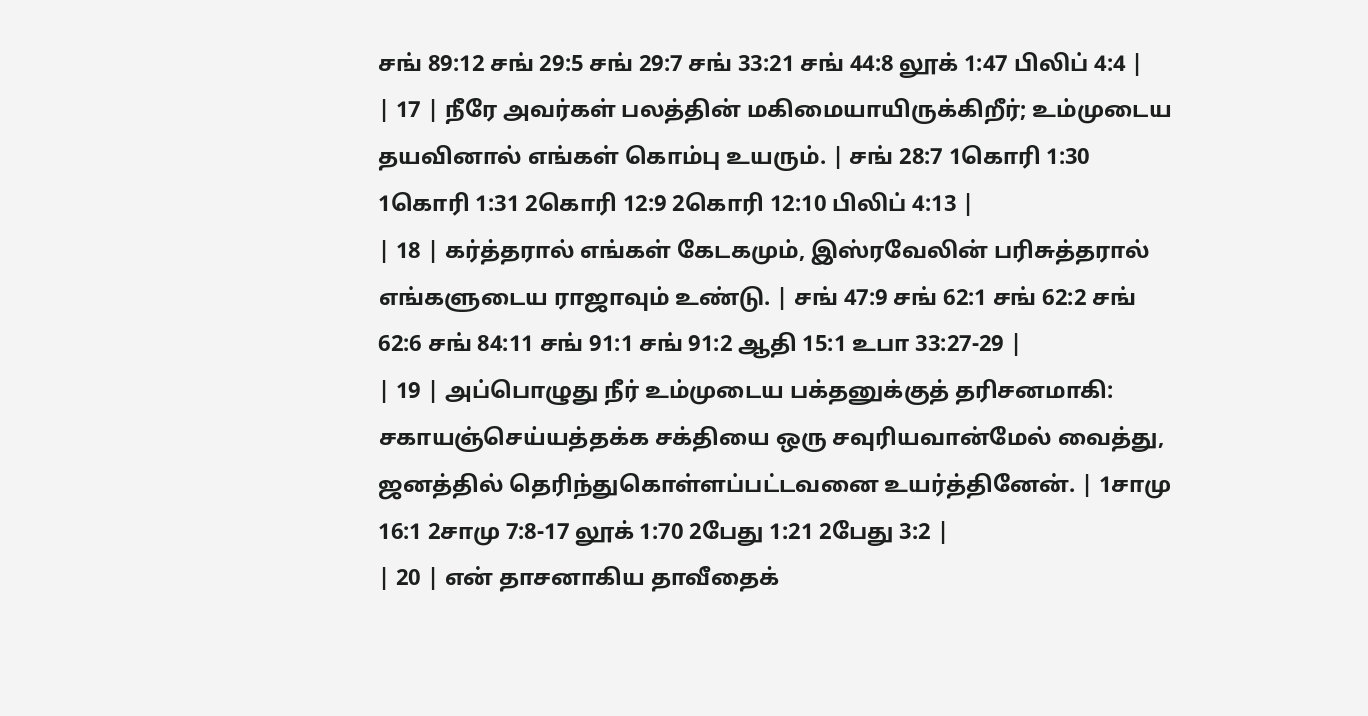சங் 89:12 சங் 29:5 சங் 29:7 சங் 33:21 சங் 44:8 லூக் 1:47 பிலிப் 4:4 |
| 17 | நீரே அவர்கள் பலத்தின் மகிமையாயிருக்கிறீர்; உம்முடைய தயவினால் எங்கள் கொம்பு உயரும். | சங் 28:7 1கொரி 1:30 1கொரி 1:31 2கொரி 12:9 2கொரி 12:10 பிலிப் 4:13 |
| 18 | கர்த்தரால் எங்கள் கேடகமும், இஸ்ரவேலின் பரிசுத்தரால் எங்களுடைய ராஜாவும் உண்டு. | சங் 47:9 சங் 62:1 சங் 62:2 சங் 62:6 சங் 84:11 சங் 91:1 சங் 91:2 ஆதி 15:1 உபா 33:27-29 |
| 19 | அப்பொழுது நீர் உம்முடைய பக்தனுக்குத் தரிசனமாகி: சகாயஞ்செய்யத்தக்க சக்தியை ஒரு சவுரியவான்மேல் வைத்து, ஜனத்தில் தெரிந்துகொள்ளப்பட்டவனை உயர்த்தினேன். | 1சாமு 16:1 2சாமு 7:8-17 லூக் 1:70 2பேது 1:21 2பேது 3:2 |
| 20 | என் தாசனாகிய தாவீதைக்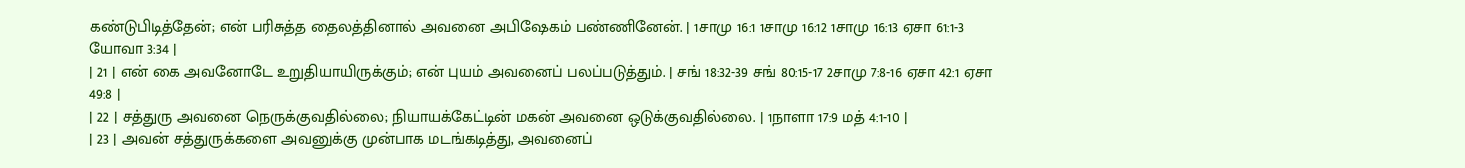கண்டுபிடித்தேன்; என் பரிசுத்த தைலத்தினால் அவனை அபிஷேகம் பண்ணினேன். | 1சாமு 16:1 1சாமு 16:12 1சாமு 16:13 ஏசா 61:1-3 யோவா 3:34 |
| 21 | என் கை அவனோடே உறுதியாயிருக்கும்; என் புயம் அவனைப் பலப்படுத்தும். | சங் 18:32-39 சங் 80:15-17 2சாமு 7:8-16 ஏசா 42:1 ஏசா 49:8 |
| 22 | சத்துரு அவனை நெருக்குவதில்லை; நியாயக்கேட்டின் மகன் அவனை ஒடுக்குவதில்லை. | 1நாளா 17:9 மத் 4:1-10 |
| 23 | அவன் சத்துருக்களை அவனுக்கு முன்பாக மடங்கடித்து, அவனைப்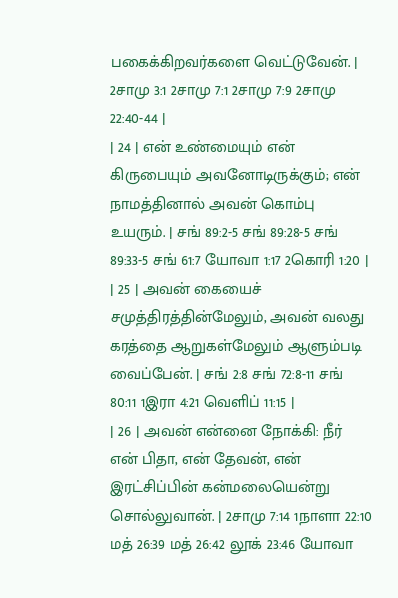பகைக்கிறவர்களை வெட்டுவேன். | 2சாமு 3:1 2சாமு 7:1 2சாமு 7:9 2சாமு 22:40-44 |
| 24 | என் உண்மையும் என் கிருபையும் அவனோடிருக்கும்; என் நாமத்தினால் அவன் கொம்பு உயரும். | சங் 89:2-5 சங் 89:28-5 சங் 89:33-5 சங் 61:7 யோவா 1:17 2கொரி 1:20 |
| 25 | அவன் கையைச் சமுத்திரத்தின்மேலும், அவன் வலது கரத்தை ஆறுகள்மேலும் ஆளும்படி வைப்பேன். | சங் 2:8 சங் 72:8-11 சங் 80:11 1இரா 4:21 வெளிப் 11:15 |
| 26 | அவன் என்னை நோக்கி: நீர் என் பிதா, என் தேவன், என் இரட்சிப்பின் கன்மலையென்று சொல்லுவான். | 2சாமு 7:14 1நாளா 22:10 மத் 26:39 மத் 26:42 லூக் 23:46 யோவா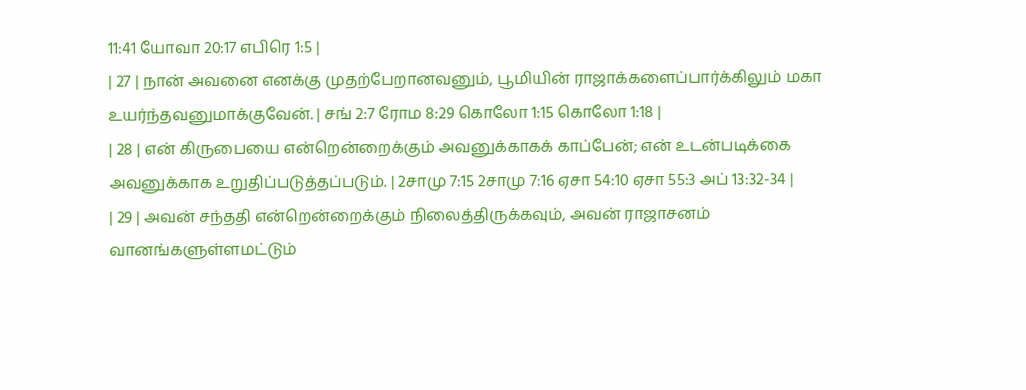11:41 யோவா 20:17 எபிரெ 1:5 |
| 27 | நான் அவனை எனக்கு முதற்பேறானவனும், பூமியின் ராஜாக்களைப்பார்க்கிலும் மகா உயர்ந்தவனுமாக்குவேன். | சங் 2:7 ரோம 8:29 கொலோ 1:15 கொலோ 1:18 |
| 28 | என் கிருபையை என்றென்றைக்கும் அவனுக்காகக் காப்பேன்; என் உடன்படிக்கை அவனுக்காக உறுதிப்படுத்தப்படும். | 2சாமு 7:15 2சாமு 7:16 ஏசா 54:10 ஏசா 55:3 அப் 13:32-34 |
| 29 | அவன் சந்ததி என்றென்றைக்கும் நிலைத்திருக்கவும், அவன் ராஜாசனம் வானங்களுள்ளமட்டும்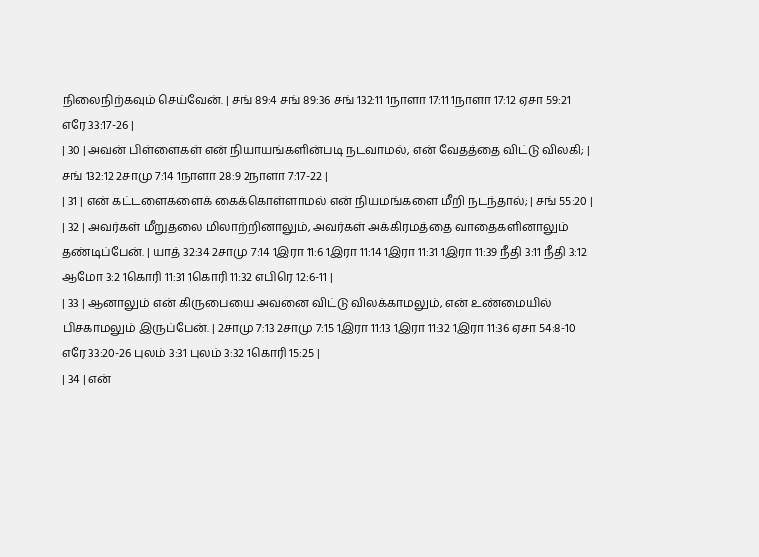நிலைநிற்கவும் செய்வேன். | சங் 89:4 சங் 89:36 சங் 132:11 1நாளா 17:11 1நாளா 17:12 ஏசா 59:21 எரே 33:17-26 |
| 30 | அவன் பிள்ளைகள் என் நியாயங்களின்படி நடவாமல், என் வேதத்தை விட்டு விலகி; | சங் 132:12 2சாமு 7:14 1நாளா 28:9 2நாளா 7:17-22 |
| 31 | என் கட்டளைகளைக் கைக்கொள்ளாமல் என் நியமங்களை மீறி நடந்தால்; | சங் 55:20 |
| 32 | அவர்கள் மீறுதலை மிலாற்றினாலும், அவர்கள் அக்கிரமத்தை வாதைகளினாலும் தண்டிப்பேன். | யாத் 32:34 2சாமு 7:14 1இரா 11:6 1இரா 11:14 1இரா 11:31 1இரா 11:39 நீதி 3:11 நீதி 3:12 ஆமோ 3:2 1கொரி 11:31 1கொரி 11:32 எபிரெ 12:6-11 |
| 33 | ஆனாலும் என் கிருபையை அவனை விட்டு விலக்காமலும், என் உண்மையில் பிசகாமலும் இருப்பேன். | 2சாமு 7:13 2சாமு 7:15 1இரா 11:13 1இரா 11:32 1இரா 11:36 ஏசா 54:8-10 எரே 33:20-26 புலம் 3:31 புலம் 3:32 1கொரி 15:25 |
| 34 | என்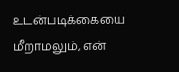உடன்படிக்கையை மீறாமலும், என்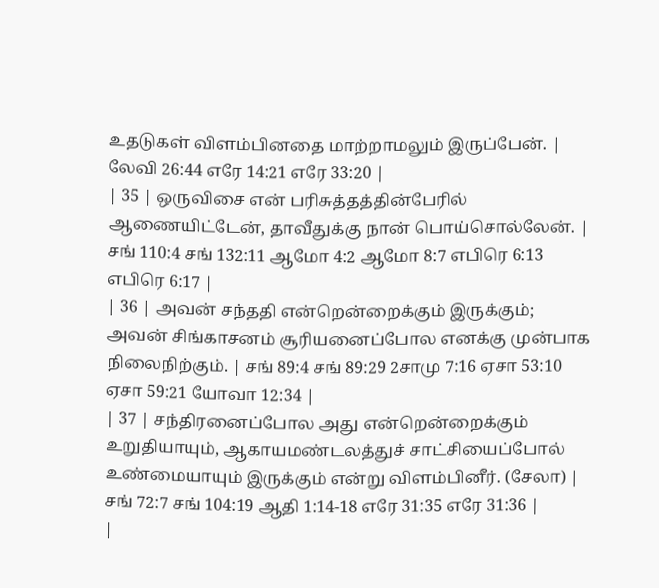உதடுகள் விளம்பினதை மாற்றாமலும் இருப்பேன். | லேவி 26:44 எரே 14:21 எரே 33:20 |
| 35 | ஒருவிசை என் பரிசுத்தத்தின்பேரில் ஆணையிட்டேன், தாவீதுக்கு நான் பொய்சொல்லேன். | சங் 110:4 சங் 132:11 ஆமோ 4:2 ஆமோ 8:7 எபிரெ 6:13 எபிரெ 6:17 |
| 36 | அவன் சந்ததி என்றென்றைக்கும் இருக்கும்; அவன் சிங்காசனம் சூரியனைப்போல எனக்கு முன்பாக நிலைநிற்கும். | சங் 89:4 சங் 89:29 2சாமு 7:16 ஏசா 53:10 ஏசா 59:21 யோவா 12:34 |
| 37 | சந்திரனைப்போல அது என்றென்றைக்கும் உறுதியாயும், ஆகாயமண்டலத்துச் சாட்சியைப்போல் உண்மையாயும் இருக்கும் என்று விளம்பினீர். (சேலா) | சங் 72:7 சங் 104:19 ஆதி 1:14-18 எரே 31:35 எரே 31:36 |
|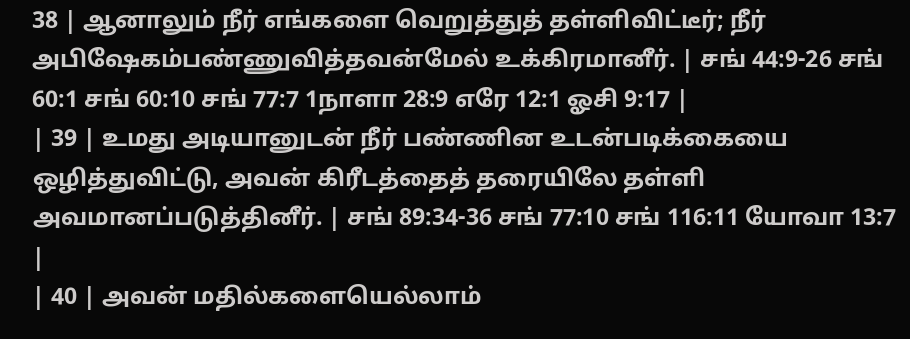38 | ஆனாலும் நீர் எங்களை வெறுத்துத் தள்ளிவிட்டீர்; நீர் அபிஷேகம்பண்ணுவித்தவன்மேல் உக்கிரமானீர். | சங் 44:9-26 சங் 60:1 சங் 60:10 சங் 77:7 1நாளா 28:9 எரே 12:1 ஓசி 9:17 |
| 39 | உமது அடியானுடன் நீர் பண்ணின உடன்படிக்கையை ஒழித்துவிட்டு, அவன் கிரீடத்தைத் தரையிலே தள்ளி அவமானப்படுத்தினீர். | சங் 89:34-36 சங் 77:10 சங் 116:11 யோவா 13:7 |
| 40 | அவன் மதில்களையெல்லாம்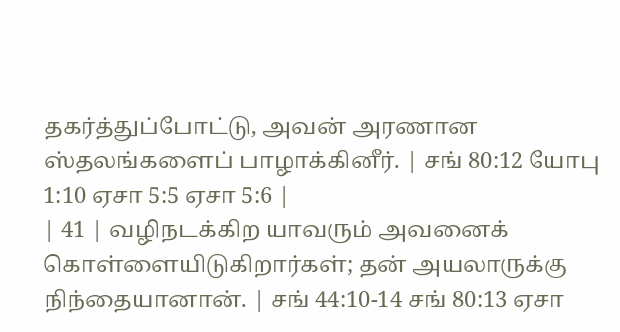தகர்த்துப்போட்டு, அவன் அரணான ஸ்தலங்களைப் பாழாக்கினீர். | சங் 80:12 யோபு 1:10 ஏசா 5:5 ஏசா 5:6 |
| 41 | வழிநடக்கிற யாவரும் அவனைக் கொள்ளையிடுகிறார்கள்; தன் அயலாருக்கு நிந்தையானான். | சங் 44:10-14 சங் 80:13 ஏசா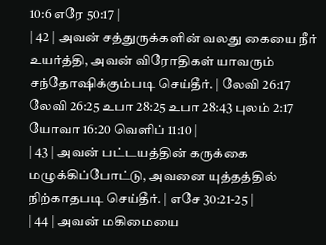10:6 எரே 50:17 |
| 42 | அவன் சத்துருக்களின் வலது கையை நீர் உயர்த்தி, அவன் விரோதிகள் யாவரும் சந்தோஷிக்கும்படி செய்தீர். | லேவி 26:17 லேவி 26:25 உபா 28:25 உபா 28:43 புலம் 2:17 யோவா 16:20 வெளிப் 11:10 |
| 43 | அவன் பட்டயத்தின் கருக்கை மழுக்கிப்போட்டு, அவனை யுத்தத்தில் நிற்காதபடி செய்தீர். | எசே 30:21-25 |
| 44 | அவன் மகிமையை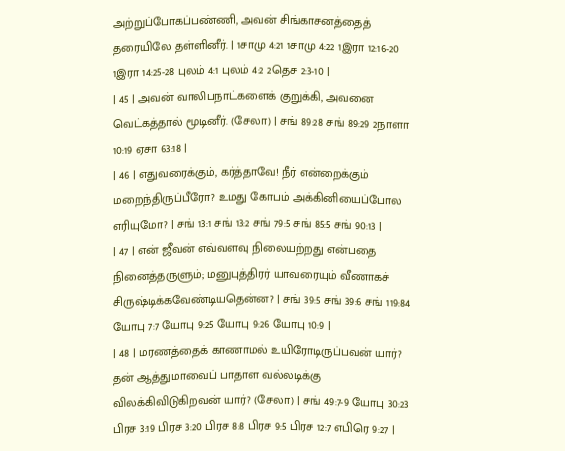அற்றுப்போகப்பண்ணி, அவன் சிங்காசனத்தைத் தரையிலே தள்ளினீர். | 1சாமு 4:21 1சாமு 4:22 1இரா 12:16-20 1இரா 14:25-28 புலம் 4:1 புலம் 4:2 2தெச 2:3-10 |
| 45 | அவன் வாலிபநாட்களைக் குறுக்கி, அவனை வெட்கத்தால் மூடினீர். (சேலா) | சங் 89:28 சங் 89:29 2நாளா 10:19 ஏசா 63:18 |
| 46 | எதுவரைக்கும், கர்த்தாவே! நீர் என்றைக்கும் மறைந்திருப்பீரோ? உமது கோபம் அக்கினியைப்போல எரியுமோ? | சங் 13:1 சங் 13:2 சங் 79:5 சங் 85:5 சங் 90:13 |
| 47 | என் ஜீவன் எவ்வளவு நிலையற்றது என்பதை நினைத்தருளும்; மனுபுத்திரர் யாவரையும் வீணாகச் சிருஷ்டிக்கவேண்டியதென்ன? | சங் 39:5 சங் 39:6 சங் 119:84 யோபு 7:7 யோபு 9:25 யோபு 9:26 யோபு 10:9 |
| 48 | மரணத்தைக் காணாமல் உயிரோடிருப்பவன் யார்? தன் ஆத்துமாவைப் பாதாள வல்லடிக்கு விலக்கிவிடுகிறவன் யார்? (சேலா) | சங் 49:7-9 யோபு 30:23 பிரச 3:19 பிரச 3:20 பிரச 8:8 பிரச 9:5 பிரச 12:7 எபிரெ 9:27 |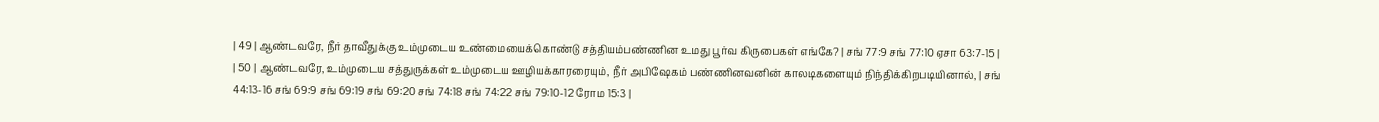| 49 | ஆண்டவரே, நீர் தாவீதுக்கு உம்முடைய உண்மையைக்கொண்டு சத்தியம்பண்ணின உமது பூர்வ கிருபைகள் எங்கே? | சங் 77:9 சங் 77:10 ஏசா 63:7-15 |
| 50 | ஆண்டவரே, உம்முடைய சத்துருக்கள் உம்முடைய ஊழியக்காரரையும், நீர் அபிஷேகம் பண்ணினவனின் காலடிகளையும் நிந்திக்கிறபடியினால், | சங் 44:13-16 சங் 69:9 சங் 69:19 சங் 69:20 சங் 74:18 சங் 74:22 சங் 79:10-12 ரோம 15:3 |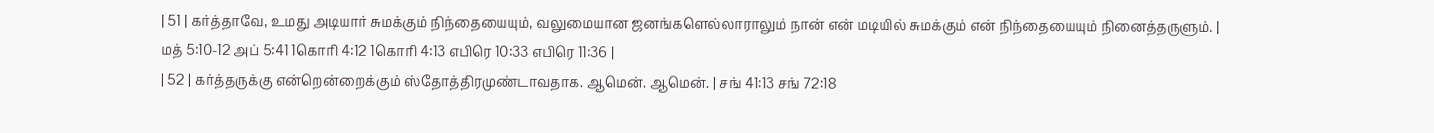| 51 | கர்த்தாவே, உமது அடியார் சுமக்கும் நிந்தையையும், வலுமையான ஜனங்களெல்லாராலும் நான் என் மடியில் சுமக்கும் என் நிந்தையையும் நினைத்தருளும். | மத் 5:10-12 அப் 5:41 1கொரி 4:12 1கொரி 4:13 எபிரெ 10:33 எபிரெ 11:36 |
| 52 | கர்த்தருக்கு என்றென்றைக்கும் ஸ்தோத்திரமுண்டாவதாக. ஆமென். ஆமென். | சங் 41:13 சங் 72:18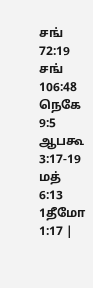சங் 72:19 சங் 106:48 நெகே 9:5 ஆபகூ 3:17-19 மத் 6:13 1தீமோ 1:17 |